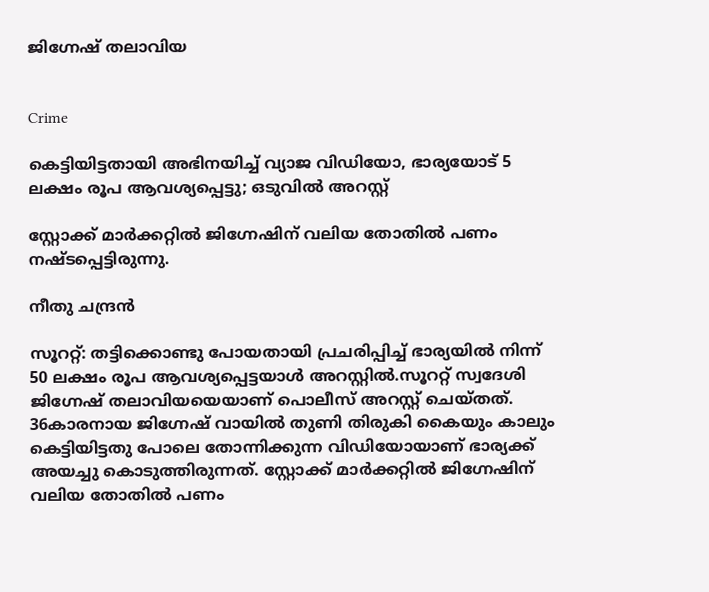ജിഗ്നേഷ് തലാവിയ


Crime

കെട്ടിയിട്ടതായി അഭിനയിച്ച് വ്യാജ വിഡിയോ, ഭാര്യയോട് 5 ലക്ഷം രൂപ ആവശ്യപ്പെട്ടു; ഒടുവിൽ അറസ്റ്റ്

സ്റ്റോക്ക് മാർക്കറ്റിൽ ജിഗ്നേഷിന് വലിയ തോതിൽ പണം നഷ്ടപ്പെട്ടിരുന്നു.

നീതു ചന്ദ്രൻ

സൂററ്റ്: തട്ടിക്കൊണ്ടു പോയതായി പ്രചരിപ്പിച്ച് ഭാര്യയിൽ നിന്ന് 50 ലക്ഷം രൂപ ആവശ്യപ്പെട്ടയാൾ അറസ്റ്റിൽ.സൂററ്റ് സ്വദേശി ജിഗ്നേഷ് തലാവിയയെയാണ് പൊലീസ് അറസ്റ്റ് ചെയ്തത്. 36കാരനായ ജിഗ്നേഷ് വായിൽ തുണി തിരുകി കൈയും കാലും കെട്ടിയിട്ടതു പോലെ തോന്നിക്കുന്ന വിഡിയോയാണ് ഭാര്യക്ക് അയച്ചു കൊടുത്തിരുന്നത്. സ്റ്റോക്ക് മാർക്കറ്റിൽ ജിഗ്നേഷിന് വലിയ തോതിൽ പണം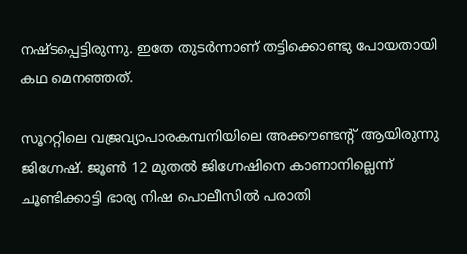നഷ്ടപ്പെട്ടിരുന്നു. ഇതേ തുടർന്നാണ് തട്ടിക്കൊണ്ടു പോയതായി കഥ മെനഞ്ഞത്.

സൂററ്റിലെ വജ്രവ്യാപാരകമ്പനിയിലെ അക്കൗണ്ടന്‍റ് ആയിരുന്നു ജിഗ്നേഷ്. ജൂൺ 12 മുതൽ ജിഗ്നേഷിനെ കാണാനില്ലെന്ന് ചൂണ്ടിക്കാട്ടി ഭാര്യ നിഷ പൊലീസിൽ പരാതി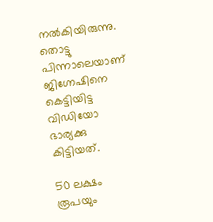നൽകിയിരുന്നു. തൊട്ടു പിന്നാലെയാണ് ജിഗ്നേഷിനെ കെട്ടിയിട്ട വിഡിയോ ഭാര്യക്കു കിട്ടിയത്.

50 ലക്ഷം രൂപയും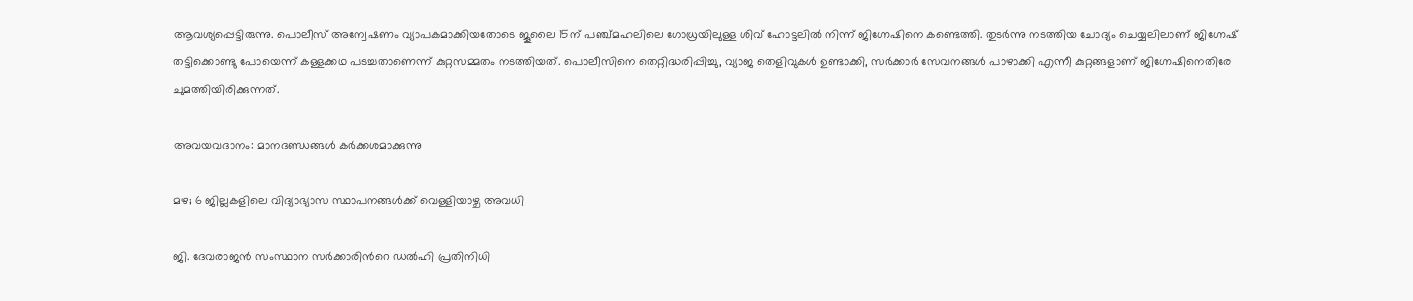ആവശ്യപ്പെട്ടിരുന്നു. പൊലീസ് അന്വേഷണം വ്യാപകമാക്കിയതോടെ ജൂലൈ 15ന് പഞ്ച്മഹലിലെ ഗോധ്രയിലുള്ള ശിവ് ഹോട്ടലിൽ നിന്ന് ജിഗ്നേഷിനെ കണ്ടെത്തി. തുടർന്നു നടത്തിയ ചോദ്യം ചെയ്യലിലാണ് ജിഗ്നേഷ് തട്ടിക്കൊണ്ടു പോയെന്ന് കള്ളക്കഥ പടച്ചതാണെന്ന് കുറ്റസമ്മതം നടത്തിയത്. പൊലീസിനെ തെറ്റിദ്ധരിപ്പിച്ചു, വ്യാജ തെളിവുകൾ ഉണ്ടാക്കി, സർക്കാർ സേവനങ്ങൾ പാഴാക്കി എന്നീ കുറ്റങ്ങളാണ് ജിഗ്നേഷിനെതിരേ ചുമത്തിയിരിക്കുന്നത്.

അവയവദാനം: മാനദണ്ഡങ്ങൾ കർക്കശമാക്കുന്നു

മഴ; 6 ജില്ലകളിലെ വിദ്യാഭ്യാസ സ്ഥാപനങ്ങൾക്ക് വെള്ളിയാഴ്ച അവധി

ജി. ദേവരാജൻ സംസ്ഥാന സർക്കാരിന്‍റെ ഡൽഹി പ്രതിനിധി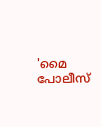'മൈ പോലീസ്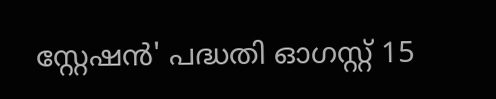സ്റ്റേഷൻ' പദ്ധതി ഓഗസ്റ്റ് 15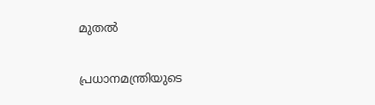മുതൽ

പ്രധാനമന്ത്രിയുടെ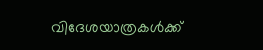വിദേശയാത്രകൾക്ക്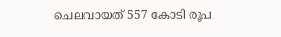ചെലവായത് 557 കോടി രൂപ